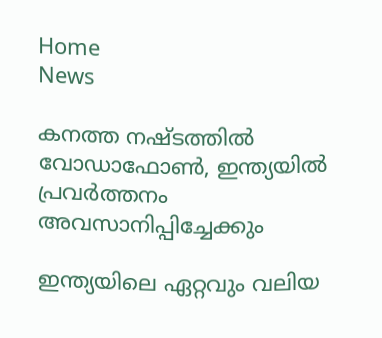Home
News

കനത്ത നഷ്ടത്തിൽ വോഡാഫോൺ, ഇന്ത്യയിൽ പ്രവർത്തനം അവസാനിപ്പിച്ചേക്കും

ഇന്ത്യയിലെ ഏറ്റവും വലിയ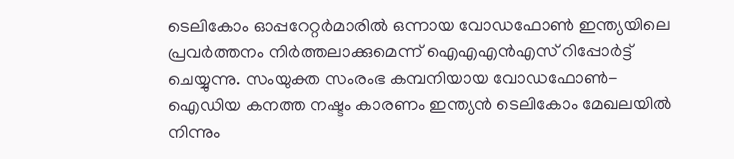ടെലികോം ഓപ്പറേറ്റർമാരിൽ ഒന്നായ വോഡഫോൺ ഇന്ത്യയിലെ പ്രവർത്തനം നിർത്തലാക്കുമെന്ന് ഐ‌എ‌എൻ‌എസ് റിപ്പോർട്ട് ചെയ്യുന്നു. സംയുക്ത സംരംഭ കമ്പനിയായ വോഡഫോൺ-ഐഡിയ കനത്ത നഷ്ടം കാരണം ഇന്ത്യൻ ടെലികോം മേഖലയിൽ നിന്നും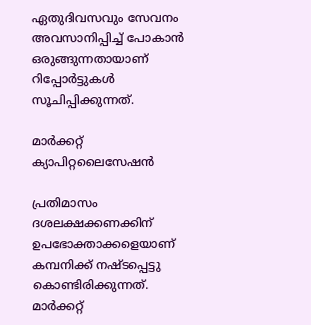ഏതുദിവസവും സേവനം അവസാനിപ്പിച്ച് പോകാൻ ഒരുങ്ങുന്നതായാണ് റിപ്പോർട്ടുകൾ സൂചിപ്പിക്കുന്നത്.

മാർക്കറ്റ് ക്യാപിറ്റലൈസേഷൻ

പ്രതിമാസം ദശലക്ഷക്കണക്കിന് ഉപഭോക്താക്കളെയാണ് കമ്പനിക്ക് നഷ്ടപ്പെട്ടു കൊണ്ടിരിക്കുന്നത്. മാർക്കറ്റ്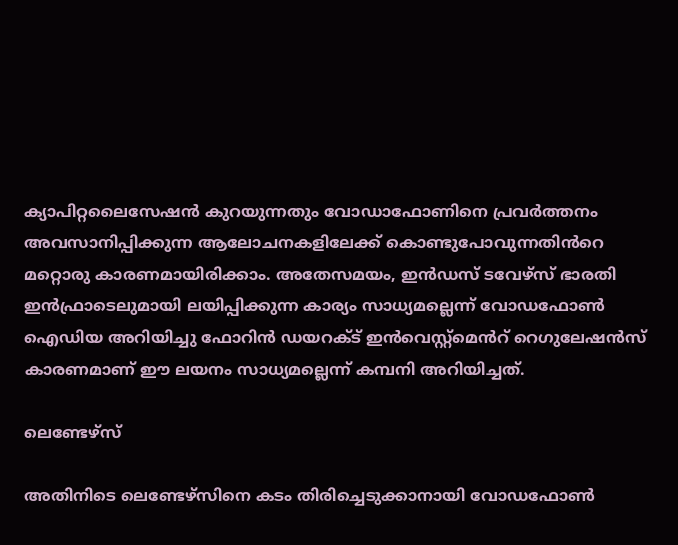ക്യാപിറ്റലൈസേഷൻ കുറയുന്നതും വോഡാഫോണിനെ പ്രവർത്തനം അവസാനിപ്പിക്കുന്ന ആലോചനകളിലേക്ക് കൊണ്ടുപോവുന്നതിൻറെ മറ്റൊരു കാരണമായിരിക്കാം. അതേസമയം, ഇൻഡസ് ടവേഴ്സ് ഭാരതി ഇൻഫ്രാടെലുമായി ലയിപ്പിക്കുന്ന കാര്യം സാധ്യമല്ലെന്ന് വോഡഫോൺ ഐഡിയ അറിയിച്ചു ഫോറിൻ ഡയറക്ട് ഇൻവെസ്റ്റ്മെൻറ് റെഗുലേഷൻസ് കാരണമാണ് ഈ ലയനം സാധ്യമല്ലെന്ന് കമ്പനി അറിയിച്ചത്.

ലെണ്ടേഴ്സ്

അതിനിടെ ലെണ്ടേഴ്സിനെ കടം തിരിച്ചെടുക്കാനായി വോഡഫോൺ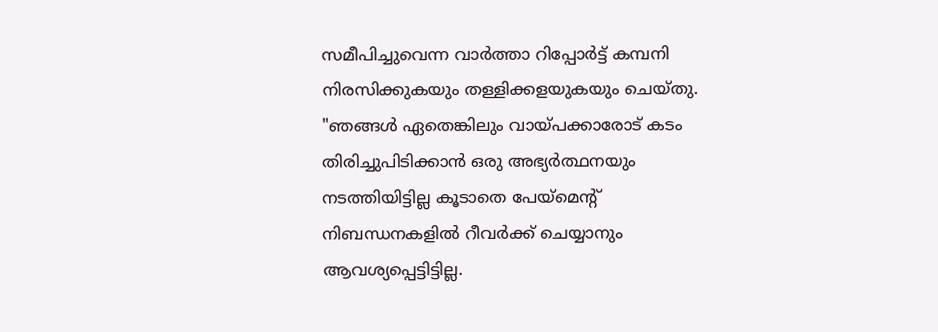സമീപിച്ചുവെന്ന വാർത്താ റിപ്പോർട്ട് കമ്പനി നിരസിക്കുകയും തള്ളിക്കളയുകയും ചെയ്തു. "ഞങ്ങൾ ഏതെങ്കിലും വായ്പക്കാരോട് കടം തിരിച്ചുപിടിക്കാൻ ഒരു അഭ്യർത്ഥനയും നടത്തിയിട്ടില്ല കൂടാതെ പേയ്മെന്റ് നിബന്ധനകളിൽ റീവർക്ക് ചെയ്യാനും ആവശ്യപ്പെട്ടിട്ടില്ല.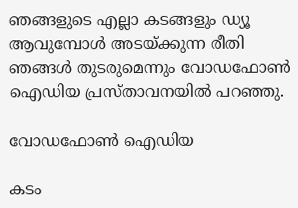ഞങ്ങളുടെ എല്ലാ കടങ്ങളും ഡ്യൂ ആവുമ്പോൾ അടയ്ക്കുന്ന രീതി ഞങ്ങൾ തുടരുമെന്നും വോഡഫോൺ ഐഡിയ പ്രസ്താവനയിൽ പറഞ്ഞു.

വോഡഫോൺ ഐഡിയ

കടം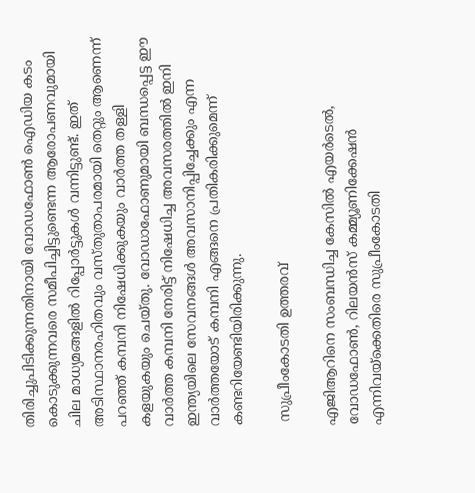തിരിച്ചുപിടിക്കുന്നതിനായി വോഡഫോൺ ഐഡിയ കടം കൊടുക്കുന്നവരെ സമീപിച്ചിട്ടുണ്ടെന്ന ആരോപണവുമായി ചില മാധ്യമങ്ങളിൽ റിപ്പോർട്ടുകൾ വന്നിട്ടുണ്ട്. ഇത് അടിസ്ഥാനരഹിതവും വസ്തുതാപരമായി തെറ്റും ആണെന്ന് പറഞ്ഞ് കമ്പനി നിഷേധിക്കുകയും വാർത്ത തള്ളി കളയുകയും ചെയ്തു. വോഡാഫോണുമായി ബന്ധപ്പെട്ട ഈ വാർത്ത കമ്പനി നേരിട്ട് നിഷേധിച്ച അവസരത്തിൽ ഇനി ഇന്ത്യയിലെ സേവനങ്ങൾ അവസാനിപ്പിച്ചേക്കും എന്ന വാർത്തയോട് കമ്പനി എങ്ങനെ പ്രതികരിക്കുമെന്ന് കണ്ടറിയേണ്ടിയിരിക്കുന്നു.

 സുപ്രീംകോടതി ഉത്തരവ്

എ‌ജി‌ആറിനെ സംബന്ധിച്ച കേസിൽ എയർടെൽ, വോഡഫോൺ, റിലയൻസ് കമ്മ്യൂണിക്കേഷൻ എന്നിവയ്‌ക്കെതിരെ സുപ്രീംകോടതി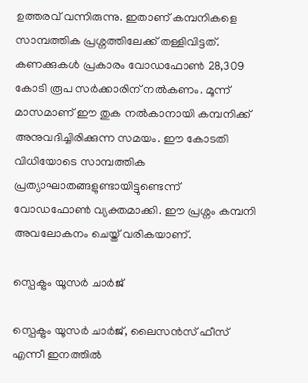ഉത്തരവ് വന്നിരുന്നു. ഇതാണ് കമ്പനികളെ സാമ്പത്തിക പ്രശ്നത്തിലേക്ക് തള്ളിവിട്ടത്. കണക്കുകൾ പ്രകാരം വോഡഫോൺ 28,309 കോടി രൂപ സർക്കാരിന് നൽകണം. മൂന്ന് മാസമാണ് ഈ തുക നൽകാനായി കമ്പനിക്ക് അനുവദിച്ചിരിക്കുന്ന സമയം. ഈ കോടതി വിധിയോടെ സാമ്പത്തിക പ്രത്യാഘാതങ്ങളുണ്ടായിട്ടുണ്ടെന്ന് വോഡഫോൺ വ്യക്തമാക്കി. ഈ പ്രശ്നം കമ്പനി അവലോകനം ചെയ്ത് വരികയാണ്.

സ്പെക്ട്രം യൂസർ ചാർജ്

സ്പെക്ട്രം യൂസർ ചാർജ്, ലൈസൻസ് ഫീസ് എന്നീ ഇനത്തിൽ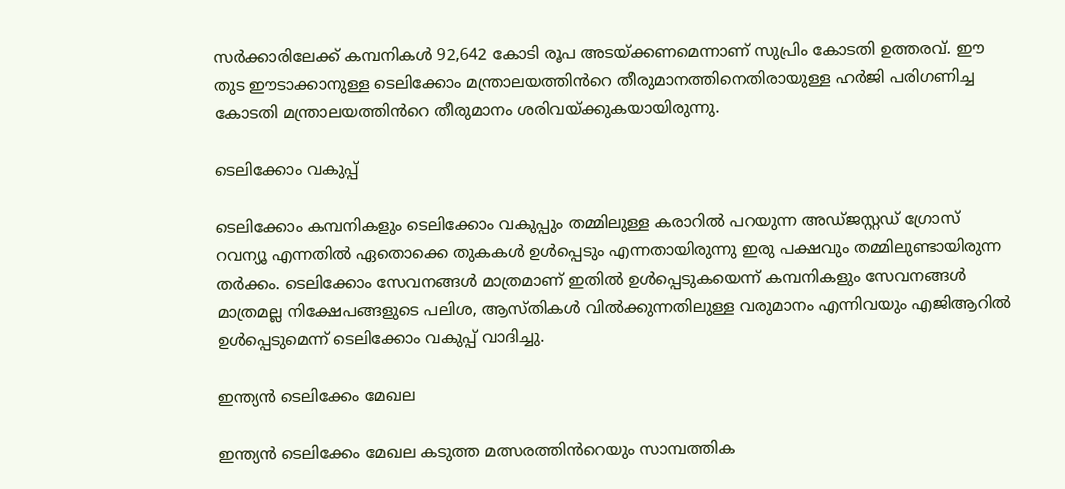സർക്കാരിലേക്ക് കമ്പനികൾ 92,642 കോടി രൂപ അടയ്ക്കണമെന്നാണ് സുപ്രിം കോടതി ഉത്തരവ്. ഈ തുട ഈടാക്കാനുള്ള ടെലിക്കോം മന്ത്രാലയത്തിൻറെ തീരുമാനത്തിനെതിരായുള്ള ഹർജി പരിഗണിച്ച കോടതി മന്ത്രാലയത്തിൻറെ തീരുമാനം ശരിവയ്ക്കുകയായിരുന്നു.

ടെലിക്കോം വകുപ്പ്

ടെലിക്കോം കമ്പനികളും ടെലിക്കോം വകുപ്പും തമ്മിലുള്ള കരാറിൽ പറയുന്ന അഡ്ജസ്റ്റഡ് ഗ്രോസ് റവന്യൂ എന്നതിൽ ഏതൊക്കെ തുകകൾ ഉൾപ്പെടും എന്നതായിരുന്നു ഇരു പക്ഷവും തമ്മിലുണ്ടായിരുന്ന തർക്കം. ടെലിക്കോം സേവനങ്ങൾ മാത്രമാണ് ഇതിൽ ഉൾപ്പെടുകയെന്ന് കമ്പനികളും സേവനങ്ങൾ മാത്രമല്ല നിക്ഷേപങ്ങളുടെ പലിശ, ആസ്തികൾ വിൽക്കുന്നതിലുള്ള വരുമാനം എന്നിവയും എജിആറിൽ ഉൾപ്പെടുമെന്ന് ടെലിക്കോം വകുപ്പ് വാദിച്ചു.

ഇന്ത്യൻ ടെലിക്കേം മേഖല

ഇന്ത്യൻ ടെലിക്കേം മേഖല കടുത്ത മത്സരത്തിൻറെയും സാമ്പത്തിക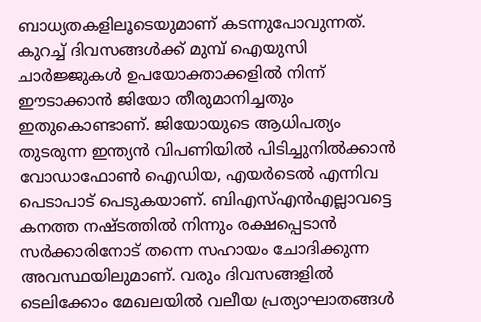ബാധ്യതകളിലൂടെയുമാണ് കടന്നുപോവുന്നത്. കുറച്ച് ദിവസങ്ങൾക്ക് മുമ്പ് ഐയുസി ചാർജ്ജുകൾ ഉപയോക്താക്കളിൽ നിന്ന് ഈടാക്കാൻ ജിയോ തീരുമാനിച്ചതും ഇതുകൊണ്ടാണ്. ജിയോയുടെ ആധിപത്യം തുടരുന്ന ഇന്ത്യൻ വിപണിയിൽ പിടിച്ചുനിൽക്കാൻ വോഡാഫോൺ ഐഡിയ, എയർടെൽ എന്നിവ പെടാപാട് പെടുകയാണ്. ബിഎസ്എൻഎല്ലാവട്ടെ കനത്ത നഷ്ടത്തിൽ നിന്നും രക്ഷപ്പെടാൻ സർക്കാരിനോട് തന്നെ സഹായം ചോദിക്കുന്ന അവസ്ഥയിലുമാണ്. വരും ദിവസങ്ങളിൽ ടെലിക്കോം മേഖലയിൽ വലീയ പ്രത്യാഘാതങ്ങൾ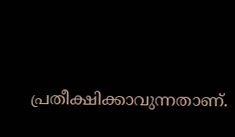പ്രതീക്ഷിക്കാവുന്നതാണ്.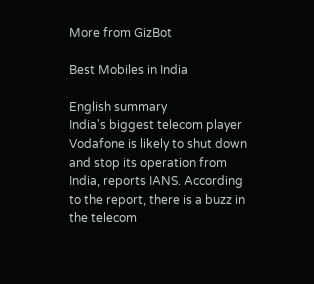More from GizBot

Best Mobiles in India

English summary
India's biggest telecom player Vodafone is likely to shut down and stop its operation from India, reports IANS. According to the report, there is a buzz in the telecom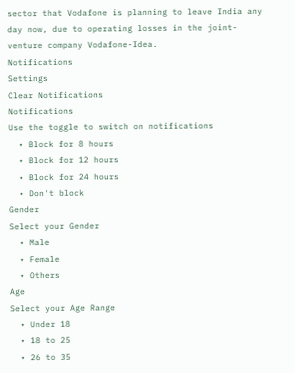sector that Vodafone is planning to leave India any day now, due to operating losses in the joint-venture company Vodafone-Idea.
Notifications
Settings
Clear Notifications
Notifications
Use the toggle to switch on notifications
  • Block for 8 hours
  • Block for 12 hours
  • Block for 24 hours
  • Don't block
Gender
Select your Gender
  • Male
  • Female
  • Others
Age
Select your Age Range
  • Under 18
  • 18 to 25
  • 26 to 35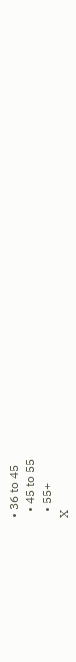• 36 to 45
  • 45 to 55
  • 55+
X